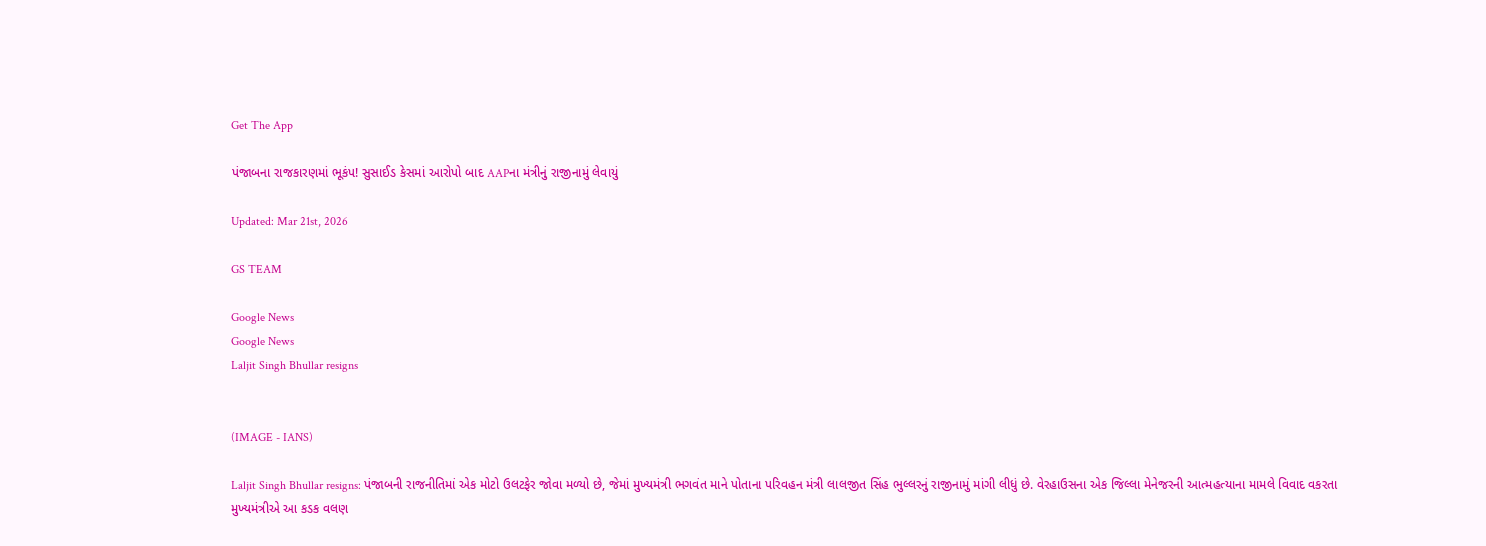Get The App

પંજાબના રાજકારણમાં ભૂકંપ! સુસાઈડ કેસમાં આરોપો બાદ AAPના મંત્રીનું રાજીનામું લેવાયું

Updated: Mar 21st, 2026

GS TEAM

Google News
Google News
Laljit Singh Bhullar resigns


(IMAGE - IANS)

Laljit Singh Bhullar resigns: પંજાબની રાજનીતિમાં એક મોટો ઉલટફેર જોવા મળ્યો છે, જેમાં મુખ્યમંત્રી ભગવંત માને પોતાના પરિવહન મંત્રી લાલજીત સિંહ ભુલ્લરનું રાજીનામું માંગી લીધું છે. વેરહાઉસના એક જિલ્લા મેનેજરની આત્મહત્યાના મામલે વિવાદ વકરતા મુખ્યમંત્રીએ આ કડક વલણ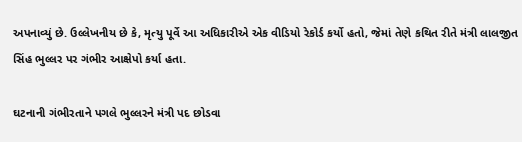અપનાવ્યું છે. ઉલ્લેખનીય છે કે, મૃત્યુ પૂર્વે આ અધિકારીએ એક વીડિયો રેકોર્ડ કર્યો હતો, જેમાં તેણે કથિત રીતે મંત્રી લાલજીત સિંહ ભુલ્લર પર ગંભીર આક્ષેપો કર્યા હતા.

ઘટનાની ગંભીરતાને પગલે ભુલ્લરને મંત્રી પદ છોડવા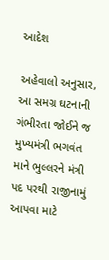આદેશ

અહેવાલો અનુસાર, આ સમગ્ર ઘટનાની ગંભીરતા જોઈને જ મુખ્યમંત્રી ભગવંત માને ભુલ્લરને મંત્રી પદ પરથી રાજીનામું આપવા માટે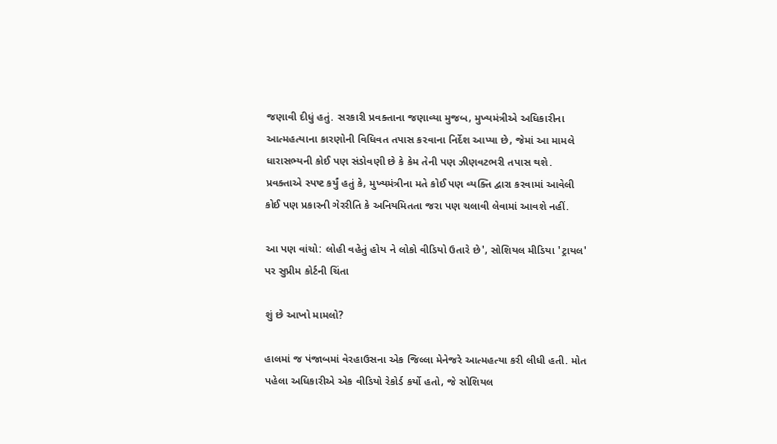જણાવી દીધું હતું. સરકારી પ્રવક્તાના જણાવ્યા મુજબ, મુખ્યમંત્રીએ અધિકારીના આત્મહત્યાના કારણોની વિધિવત તપાસ કરવાના નિર્દેશ આપ્યા છે, જેમાં આ મામલે ધારાસભ્યની કોઈ પણ સંડોવણી છે કે કેમ તેની પણ ઝીણવટભરી તપાસ થશે. પ્રવક્તાએ સ્પષ્ટ કર્યું હતું કે, મુખ્યમંત્રીના મતે કોઈ પણ વ્યક્તિ દ્વારા કરવામાં આવેલી કોઈ પણ પ્રકારની ગેરરીતિ કે અનિયમિતતા જરા પણ ચલાવી લેવામાં આવશે નહીં.

આ પણ વાંચો: લોહી વહેતું હોય ને લોકો વીડિયો ઉતારે છે', સોશિયલ મીડિયા 'ટ્રાયલ' પર સુપ્રીમ કોર્ટની ચિંતા

શું છે આખો મામલો?

હાલમાં જ પંજાબમાં વેરહાઉસના એક જિલ્લા મેનેજરે આત્મહત્યા કરી લીધી હતી. મોત પહેલા અધિકારીએ એક વીડિયો રેકોર્ડ કર્યો હતો, જે સોશિયલ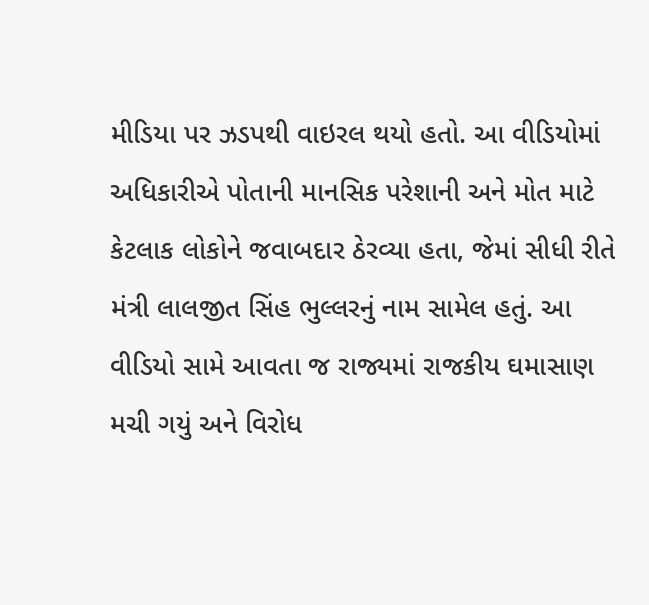મીડિયા પર ઝડપથી વાઇરલ થયો હતો. આ વીડિયોમાં અધિકારીએ પોતાની માનસિક પરેશાની અને મોત માટે કેટલાક લોકોને જવાબદાર ઠેરવ્યા હતા, જેમાં સીધી રીતે મંત્રી લાલજીત સિંહ ભુલ્લરનું નામ સામેલ હતું. આ વીડિયો સામે આવતા જ રાજ્યમાં રાજકીય ઘમાસાણ મચી ગયું અને વિરોધ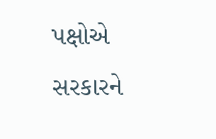પક્ષોએ સરકારને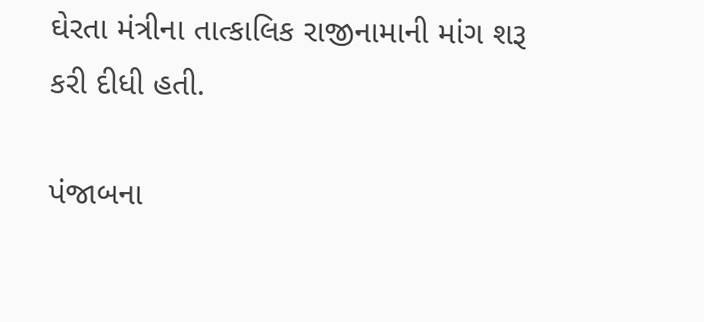ઘેરતા મંત્રીના તાત્કાલિક રાજીનામાની માંગ શરૂ કરી દીધી હતી.

પંજાબના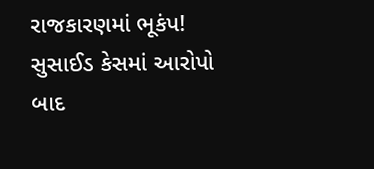રાજકારણમાં ભૂકંપ! સુસાઈડ કેસમાં આરોપો બાદ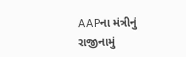AAPના મંત્રીનું રાજીનામું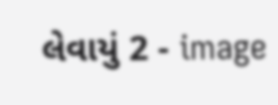લેવાયું 2 - image